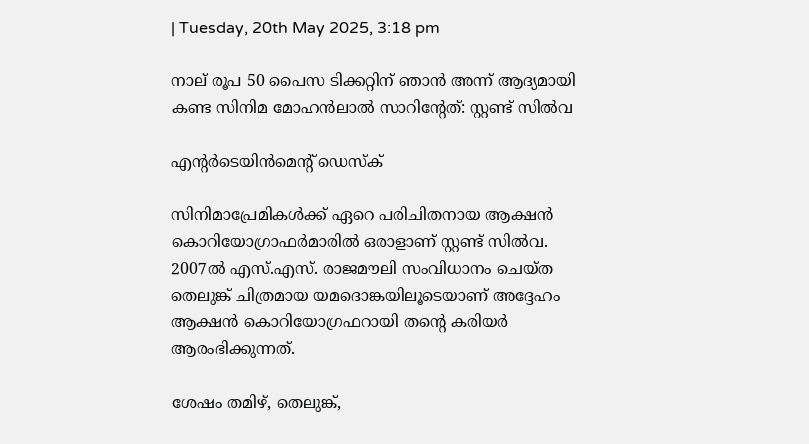| Tuesday, 20th May 2025, 3:18 pm

നാല് രൂപ 50 പൈസ ടിക്കറ്റിന് ഞാന്‍ അന്ന് ആദ്യമായി കണ്ട സിനിമ മോഹന്‍ലാല്‍ സാറിന്റേത്: സ്റ്റണ്ട് സില്‍വ

എന്റര്‍ടെയിന്‍മെന്റ് ഡെസ്‌ക്

സിനിമാപ്രേമികള്‍ക്ക് ഏറെ പരിചിതനായ ആക്ഷന്‍ കൊറിയോഗ്രാഫര്‍മാരില്‍ ഒരാളാണ് സ്റ്റണ്ട് സില്‍വ. 2007ല്‍ എസ്.എസ്. രാജമൗലി സംവിധാനം ചെയ്ത തെലുങ്ക് ചിത്രമായ യമദൊങ്കയിലൂടെയാണ് അദ്ദേഹം ആക്ഷന്‍ കൊറിയോഗ്രഫറായി തന്റെ കരിയര്‍ ആരംഭിക്കുന്നത്.

ശേഷം തമിഴ്, തെലുങ്ക്,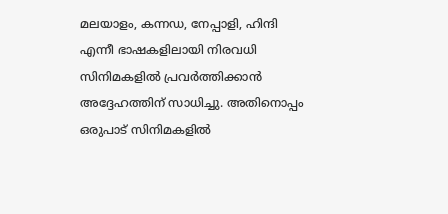മലയാളം, കന്നഡ, നേപ്പാളി, ഹിന്ദി എന്നീ ഭാഷകളിലായി നിരവധി സിനിമകളില്‍ പ്രവര്‍ത്തിക്കാന്‍ അദ്ദേഹത്തിന് സാധിച്ചു. അതിനൊപ്പം ഒരുപാട് സിനിമകളില്‍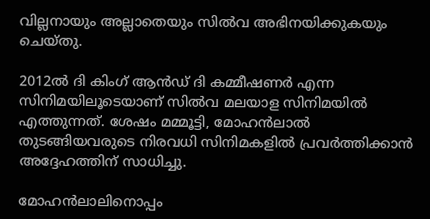വില്ലനായും അല്ലാതെയും സില്‍വ അഭിനയിക്കുകയും ചെയ്തു.

2012ല്‍ ദി കിംഗ് ആന്‍ഡ് ദി കമ്മീഷണര്‍ എന്ന സിനിമയിലൂടെയാണ് സില്‍വ മലയാള സിനിമയില്‍ എത്തുന്നത്. ശേഷം മമ്മൂട്ടി, മോഹന്‍ലാല്‍ തുടങ്ങിയവരുടെ നിരവധി സിനിമകളില്‍ പ്രവര്‍ത്തിക്കാന്‍ അദ്ദേഹത്തിന് സാധിച്ചു.

മോഹന്‍ലാലിനൊപ്പം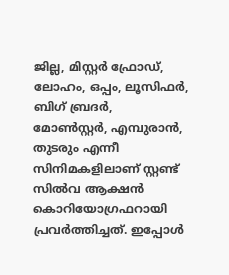ജില്ല, മിസ്റ്റര്‍ ഫ്രോഡ്, ലോഹം, ഒപ്പം, ലൂസിഫര്‍, ബിഗ് ബ്രദര്‍, മോണ്‍സ്റ്റര്‍, എമ്പുരാന്‍, തുടരും എന്നീ സിനിമകളിലാണ് സ്റ്റണ്ട് സില്‍വ ആക്ഷന്‍ കൊറിയോഗ്രഫറായി പ്രവര്‍ത്തിച്ചത്. ഇപ്പോള്‍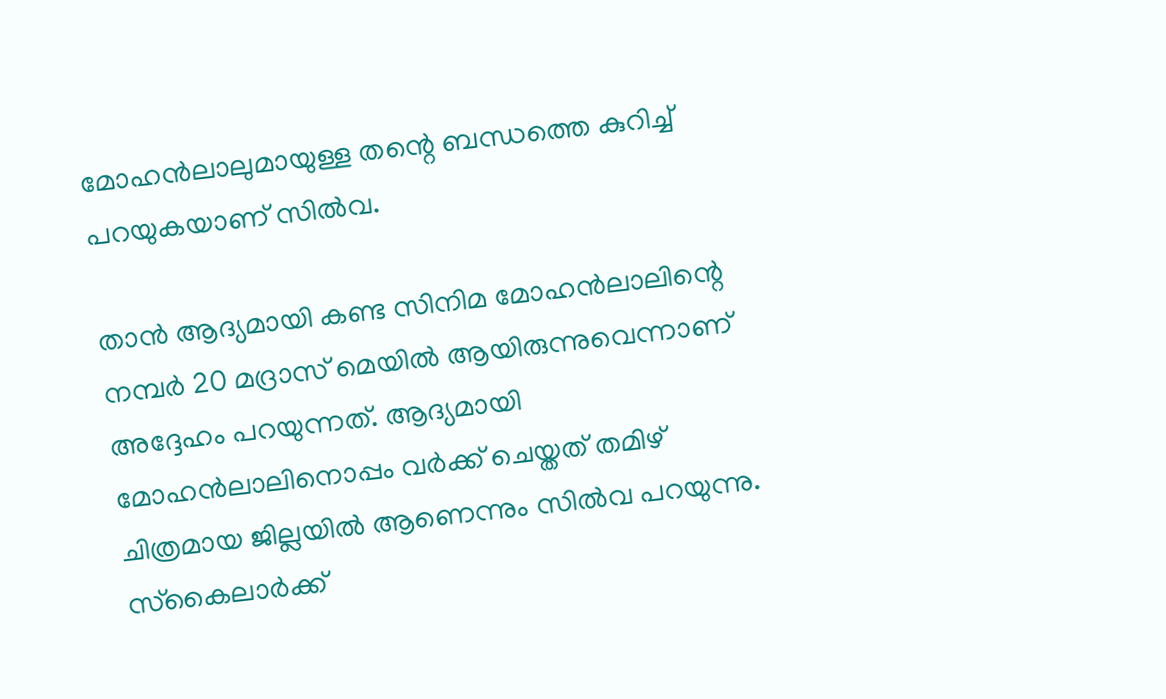മോഹന്‍ലാലുമായുള്ള തന്റെ ബന്ധത്തെ കുറിച്ച് പറയുകയാണ് സില്‍വ.

താന്‍ ആദ്യമായി കണ്ട സിനിമ മോഹന്‍ലാലിന്റെ നമ്പര്‍ 20 മദ്രാസ് മെയില്‍ ആയിരുന്നുവെന്നാണ് അദ്ദേഹം പറയുന്നത്. ആദ്യമായി മോഹന്‍ലാലിനൊപ്പം വര്‍ക്ക് ചെയ്തത് തമിഴ് ചിത്രമായ ജില്ലയില്‍ ആണെന്നും സില്‍വ പറയുന്നു. സ്‌കൈലാര്‍ക്ക്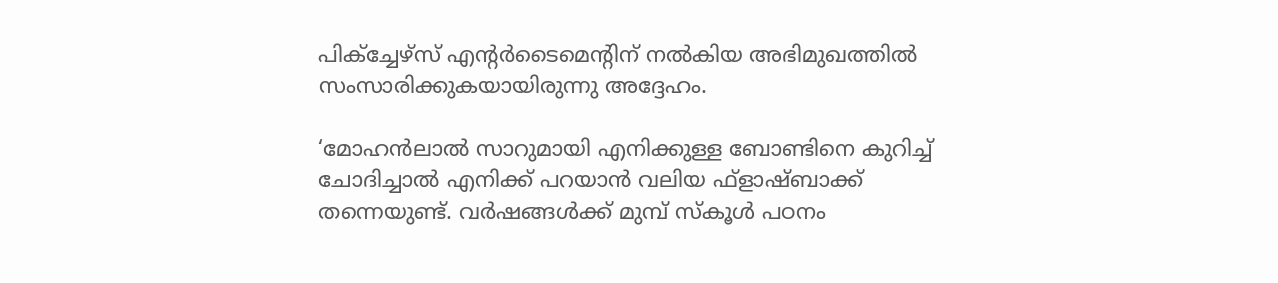പിക്‌ച്ചേഴ്‌സ് എന്റര്‍ടൈമെന്റിന് നല്‍കിയ അഭിമുഖത്തില്‍ സംസാരിക്കുകയായിരുന്നു അദ്ദേഹം.

‘മോഹന്‍ലാല്‍ സാറുമായി എനിക്കുള്ള ബോണ്ടിനെ കുറിച്ച് ചോദിച്ചാല്‍ എനിക്ക് പറയാന്‍ വലിയ ഫ്‌ളാഷ്ബാക്ക് തന്നെയുണ്ട്. വര്‍ഷങ്ങള്‍ക്ക് മുമ്പ് സ്‌കൂള്‍ പഠനം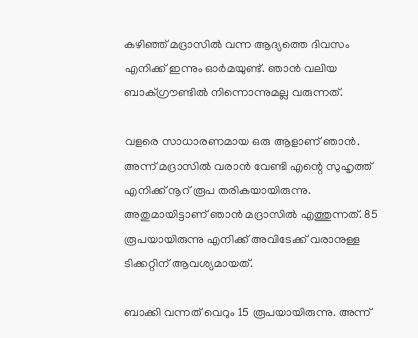കഴിഞ്ഞ് മദ്രാസില്‍ വന്ന ആദ്യത്തെ ദിവസം എനിക്ക് ഇന്നും ഓര്‍മയുണ്ട്. ഞാന്‍ വലിയ ബാക്ഗ്രൗണ്ടില്‍ നിന്നൊന്നുമല്ല വരുന്നത്.

വളരെ സാധാരണമായ ഒരു ആളാണ് ഞാന്‍. അന്ന് മദ്രാസില്‍ വരാന്‍ വേണ്ടി എന്റെ സുഹൃത്ത് എനിക്ക് നൂറ് രൂപ തരികയായിരുന്നു. അതുമായിട്ടാണ് ഞാന്‍ മദ്രാസില്‍ എത്തുന്നത്. 85 രൂപയായിരുന്നു എനിക്ക് അവിടേക്ക് വരാനുള്ള ടിക്കറ്റിന് ആവശ്യമായത്.

ബാക്കി വന്നത് വെറും 15 രൂപയായിരുന്നു. അന്ന്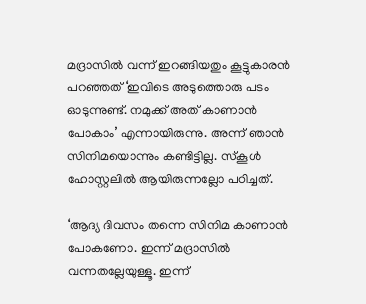മദ്രാസില്‍ വന്ന് ഇറങ്ങിയതും കൂട്ടുകാരന്‍ പറഞ്ഞത് ‘ഇവിടെ അടുത്തൊരു പടം ഓടുന്നുണ്ട്. നമുക്ക് അത് കാണാന്‍ പോകാം’ എന്നായിരുന്നു. അന്ന് ഞാന്‍ സിനിമയൊന്നും കണ്ടിട്ടില്ല. സ്‌കൂള്‍ ഹോസ്റ്റലില്‍ ആയിരുന്നല്ലോ പഠിച്ചത്.

‘ആദ്യ ദിവസം തന്നെ സിനിമ കാണാന്‍ പോകണോ. ഇന്ന് മദ്രാസില്‍ വന്നതല്ലേയുള്ളൂ. ഇന്ന്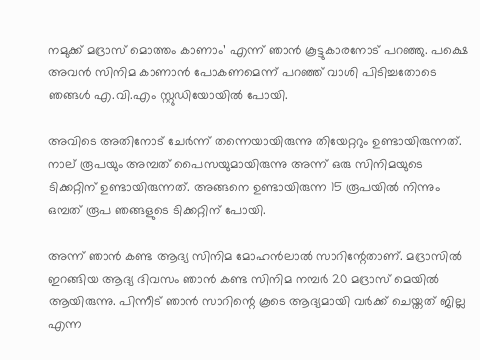നമുക്ക് മദ്രാസ് മൊത്തം കാണാം’ എന്ന് ഞാന്‍ കൂട്ടുകാരനോട് പറഞ്ഞു. പക്ഷെ അവന്‍ സിനിമ കാണാന്‍ പോകണമെന്ന് പറഞ്ഞ് വാശി പിടിച്ചതോടെ ഞങ്ങള്‍ എ.വി.എം സ്റ്റുഡിയോയില്‍ പോയി.

അവിടെ അതിനോട് ചേര്‍ന്ന് തന്നെയായിരുന്നു തിയേറ്ററും ഉണ്ടായിരുന്നത്. നാല് രൂപയും അമ്പത് പൈസയുമായിരുന്നു അന്ന് ഒരു സിനിമയുടെ ടിക്കറ്റിന് ഉണ്ടായിരുന്നത്. അങ്ങനെ ഉണ്ടായിരുന്ന 15 രൂപയില്‍ നിന്നും ഒമ്പത് രൂപ ഞങ്ങളുടെ ടിക്കറ്റിന് പോയി.

അന്ന് ഞാന്‍ കണ്ട ആദ്യ സിനിമ മോഹന്‍ലാല്‍ സാറിന്റേതാണ്. മദ്രാസില്‍ ഇറങ്ങിയ ആദ്യ ദിവസം ഞാന്‍ കണ്ട സിനിമ നമ്പര്‍ 20 മദ്രാസ് മെയില്‍ ആയിരുന്നു. പിന്നീട് ഞാന്‍ സാറിന്റെ കൂടെ ആദ്യമായി വര്‍ക്ക് ചെയ്തത് ജില്ല എന്ന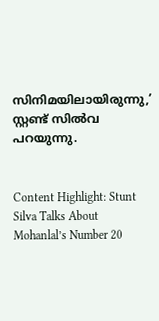സിനിമയിലായിരുന്നു,’ സ്റ്റണ്ട് സില്‍വ പറയുന്നു.


Content Highlight: Stunt Silva Talks About Mohanlal’s Number 20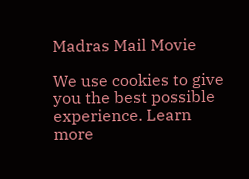Madras Mail Movie

We use cookies to give you the best possible experience. Learn more